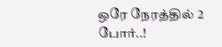ஒரே நேரத்தில் 2 போர்..!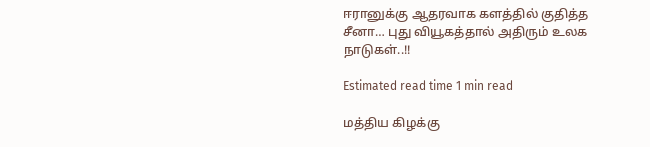ஈரானுக்கு ஆதரவாக களத்தில் குதித்த சீனா… புது வியூகத்தால் அதிரும் உலக நாடுகள்..!!

Estimated read time 1 min read

மத்திய கிழக்கு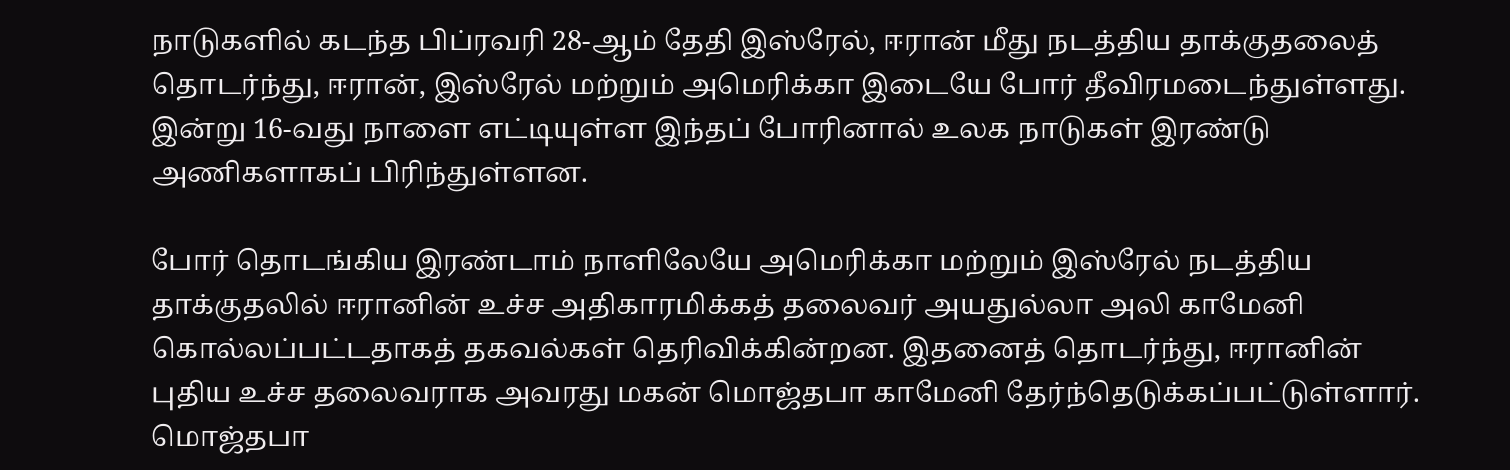நாடுகளில் கடந்த பிப்ரவரி 28-ஆம் தேதி இஸ்ரேல், ஈரான் மீது நடத்திய தாக்குதலைத் தொடர்ந்து, ஈரான், இஸ்ரேல் மற்றும் அமெரிக்கா இடையே போர் தீவிரமடைந்துள்ளது. இன்று 16-வது நாளை எட்டியுள்ள இந்தப் போரினால் உலக நாடுகள் இரண்டு அணிகளாகப் பிரிந்துள்ளன.

போர் தொடங்கிய இரண்டாம் நாளிலேயே அமெரிக்கா மற்றும் இஸ்ரேல் நடத்திய தாக்குதலில் ஈரானின் உச்ச அதிகாரமிக்கத் தலைவர் அயதுல்லா அலி காமேனி கொல்லப்பட்டதாகத் தகவல்கள் தெரிவிக்கின்றன. இதனைத் தொடர்ந்து, ஈரானின் புதிய உச்ச தலைவராக அவரது மகன் மொஜ்தபா காமேனி தேர்ந்தெடுக்கப்பட்டுள்ளார். மொஜ்தபா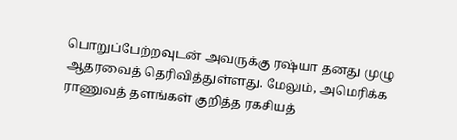பொறுப்பேற்றவுடன் அவருக்கு ரஷ்யா தனது முழு ஆதரவைத் தெரிவித்துள்ளது. மேலும், அமெரிக்க ராணுவத் தளங்கள் குறித்த ரகசியத்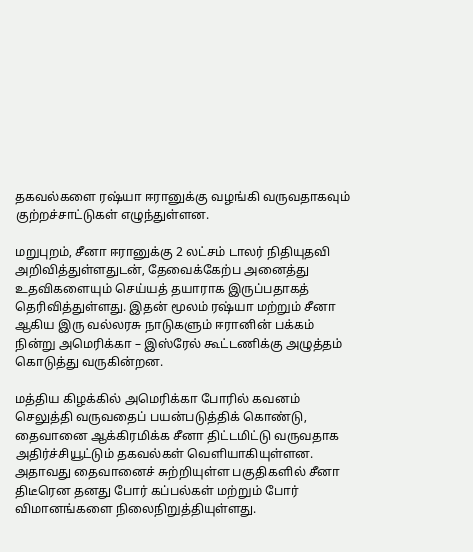தகவல்களை ரஷ்யா ஈரானுக்கு வழங்கி வருவதாகவும் குற்றச்சாட்டுகள் எழுந்துள்ளன.

மறுபுறம், சீனா ஈரானுக்கு 2 லட்சம் டாலர் நிதியுதவி அறிவித்துள்ளதுடன், தேவைக்கேற்ப அனைத்து உதவிகளையும் செய்யத் தயாராக இருப்பதாகத் தெரிவித்துள்ளது. இதன் மூலம் ரஷ்யா மற்றும் சீனா ஆகிய இரு வல்லரசு நாடுகளும் ஈரானின் பக்கம் நின்று அமெரிக்கா – இஸ்ரேல் கூட்டணிக்கு அழுத்தம் கொடுத்து வருகின்றன.

மத்திய கிழக்கில் அமெரிக்கா போரில் கவனம் செலுத்தி வருவதைப் பயன்படுத்திக் கொண்டு, தைவானை ஆக்கிரமிக்க சீனா திட்டமிட்டு வருவதாக அதிர்ச்சியூட்டும் தகவல்கள் வெளியாகியுள்ளன. அதாவது தைவானைச் சுற்றியுள்ள பகுதிகளில் சீனா திடீரென தனது போர் கப்பல்கள் மற்றும் போர் விமானங்களை நிலைநிறுத்தியுள்ளது.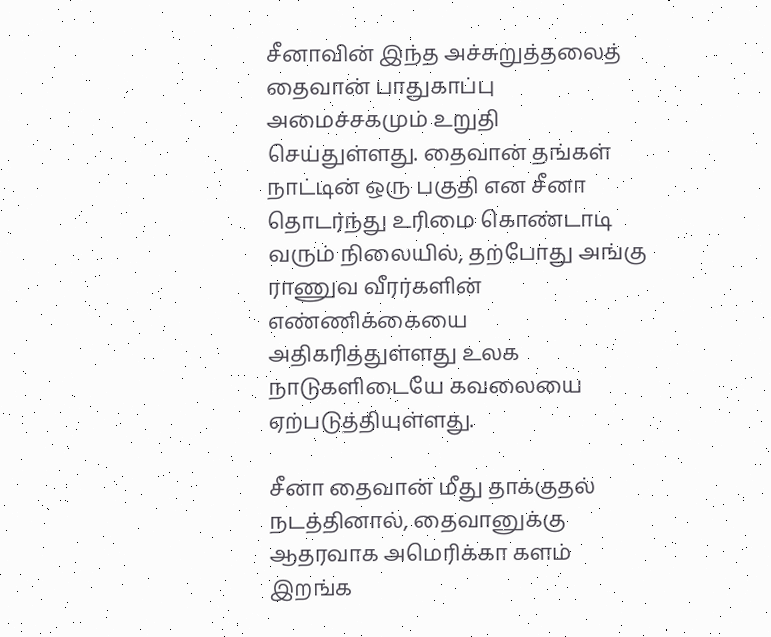சீனாவின் இந்த அச்சுறுத்தலைத் தைவான் பாதுகாப்பு அமைச்சகமும் உறுதி செய்துள்ளது. தைவான் தங்கள் நாட்டின் ஒரு பகுதி என சீனா தொடர்ந்து உரிமை கொண்டாடி வரும் நிலையில், தற்போது அங்கு ராணுவ வீரர்களின் எண்ணிக்கையை அதிகரித்துள்ளது உலக நாடுகளிடையே கவலையை ஏற்படுத்தியுள்ளது.

சீனா தைவான் மீது தாக்குதல் நடத்தினால், தைவானுக்கு ஆதரவாக அமெரிக்கா களம் இறங்க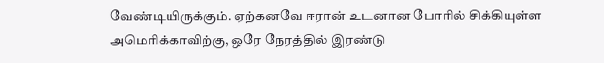வேண்டியிருக்கும். ஏற்கனவே ஈரான் உடனான போரில் சிக்கியுள்ள அமெரிக்காவிற்கு, ஒரே நேரத்தில் இரண்டு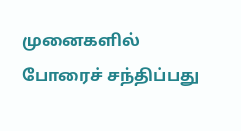முனைகளில் போரைச் சந்திப்பது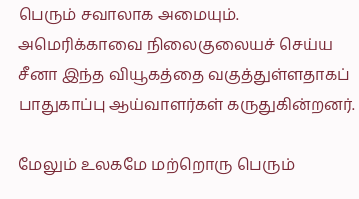பெரும் சவாலாக அமையும். அமெரிக்காவை நிலைகுலையச் செய்ய சீனா இந்த வியூகத்தை வகுத்துள்ளதாகப் பாதுகாப்பு ஆய்வாளர்கள் கருதுகின்றனர்.

மேலும் உலகமே மற்றொரு பெரும்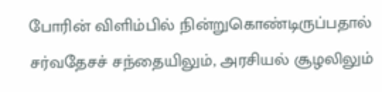போரின் விளிம்பில் நின்றுகொண்டிருப்பதால் சர்வதேசச் சந்தையிலும், அரசியல் சூழலிலும்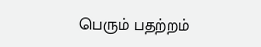பெரும் பதற்றம்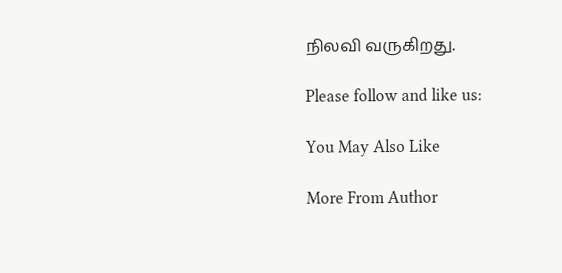நிலவி வருகிறது.

Please follow and like us:

You May Also Like

More From Author